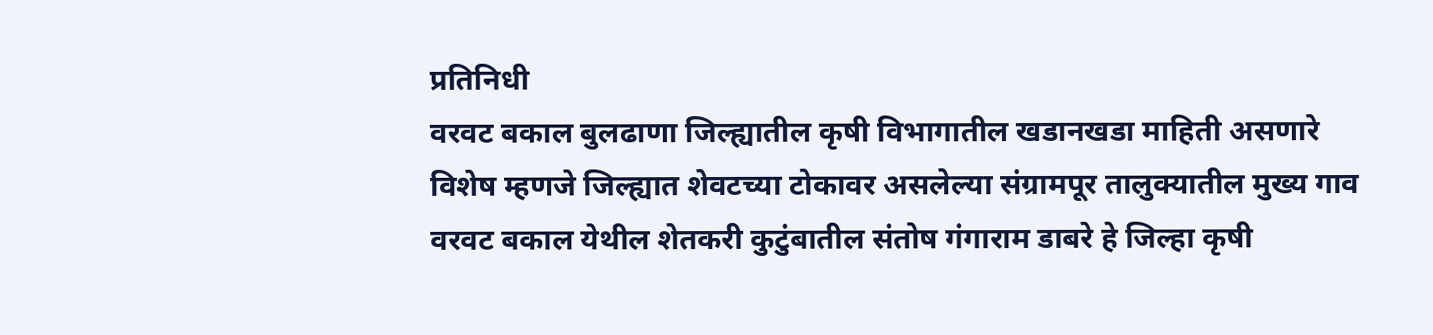प्रतिनिधी
वरवट बकाल बुलढाणा जिल्ह्यातील कृषी विभागातील खडानखडा माहिती असणारे विशेष म्हणजे जिल्ह्यात शेवटच्या टोकावर असलेल्या संग्रामपूर तालुक्यातील मुख्य गाव वरवट बकाल येथील शेतकरी कुटुंबातील संतोष गंगाराम डाबरे हे जिल्हा कृषी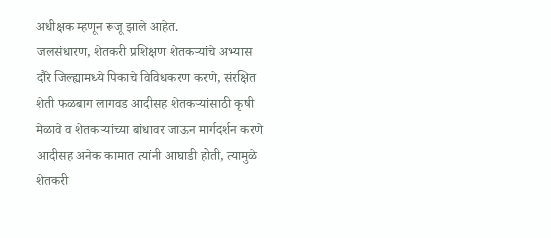अधीक्षक म्हणून रूजू झाले आहेत.
जलसंधारण, शेतकरी प्रशिक्षण शेतकऱ्यांचे अभ्यास दौरे जिल्ह्यामध्ये पिकाचे विविधकरण करणे, संरक्षित शेती फळबाग लागवड आदीसह शेतकऱ्यांसाठी कृषी मेळावे व शेतकऱ्यांच्या बांधावर जाऊन मार्गदर्शन करणे आदीसह अनेक कामात त्यांनी आघाडी होती, त्यामुळे शेतकरी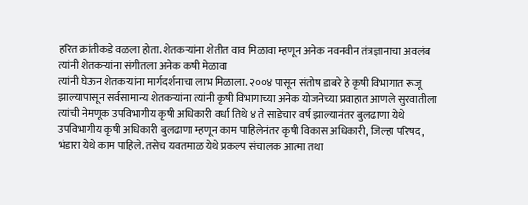हरित क्रांतीकडे वळला होता. शेतकऱ्यांना शेतीत वाव मिळावा म्हणून अनेक नवनवीन तंत्रज्ञानाचा अवलंब त्यांनी शेतकऱ्यांना संगीतला अनेक कषी मेळावा
त्यांनी घेऊन शेतकऱ्यांना मार्गदर्शनाचा लाभ मिळाला. २००४ पासून संतोष डाबरे हे कृषी विभागात रूजू झाल्यापासून सर्वसामान्य शेतकऱ्यांना त्यांनी कृषी विभागाच्या अनेक योजनेच्या प्रवाहात आणले सुरवातीला त्यांची नेमणूक उपविभागीय कृषी अधिकारी वर्धा तिथे ४ ते साडेचार वर्ष झाल्यानंतर बुलढाणा येथे उपविभागीय कृषी अधिकारी बुलढाणा म्हणून काम पाहिलेनंतर कृषी विकास अधिकारी, जिल्हा परिषद, भंडारा येथे काम पाहिले. तसेच यवतमाळ येथे प्रकल्प संचालक आत्मा तथा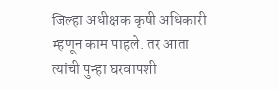जिल्हा अधीक्षक कृषी अधिकारी म्हणून काम पाहले. तर आता त्यांची पुन्हा घरवापशी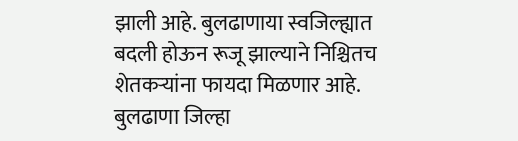झाली आहे. बुलढाणाया स्वजिल्ह्यात बदली होऊन रूजू झाल्याने निश्चितच शेतकऱ्यांना फायदा मिळणार आहे. बुलढाणा जिल्हा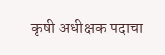कृषी अधीक्षक पदाचा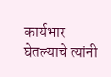कार्यभार घेतल्याचे त्यांनी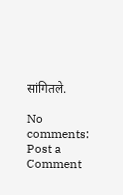सांगितले.

No comments:
Post a Comment